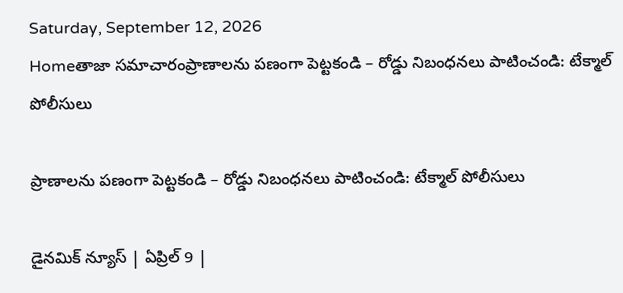Saturday, September 12, 2026
Homeతాజా సమాచారంప్రాణాలను పణంగా పెట్టకండి – రోడ్డు నిబంధనలు పాటించండి: టేక్మాల్ పోలీసులు

ప్రాణాలను పణంగా పెట్టకండి – రోడ్డు నిబంధనలు పాటించండి: టేక్మాల్ పోలీసులు

డైనమిక్ న్యూస్ | ఏప్రిల్ 9 |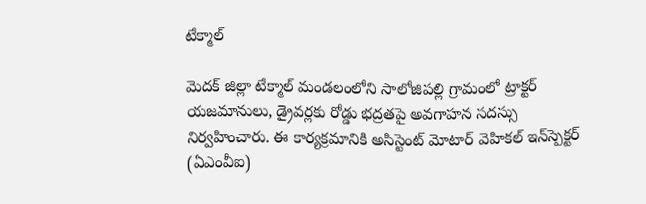టేక్మాల్

మెదక్ జిల్లా టేక్మాల్ మండలంలోని సాలోజిపల్లి గ్రామంలో ట్రాక్టర్ యజమానులు, డ్రైవర్లకు రోడ్డు భద్రతపై అవగాహన సదస్సు నిర్వహించారు. ఈ కార్యక్రమానికి అసిస్టెంట్ మోటార్ వెహికల్ ఇన్‌స్పెక్టర్ (ఏఎంవీఐ)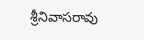శ్రీనివాసరావు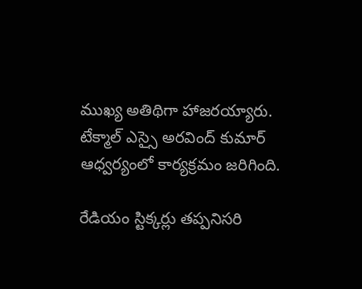ముఖ్య అతిథిగా హాజరయ్యారు. టేక్మాల్ ఎస్సై అరవింద్ కుమార్ ఆధ్వర్యంలో కార్యక్రమం జరిగింది.

రేడియం స్టిక్కర్లు తప్పనిసరి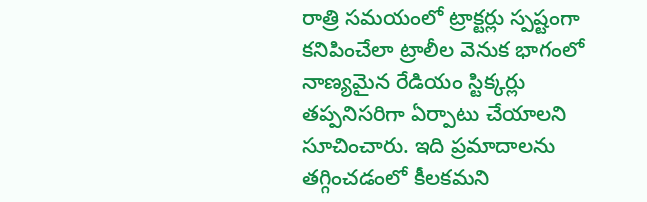రాత్రి సమయంలో ట్రాక్టర్లు స్పష్టంగా కనిపించేలా ట్రాలీల వెనుక భాగంలో నాణ్యమైన రేడియం స్టిక్కర్లు తప్పనిసరిగా ఏర్పాటు చేయాలని సూచించారు. ఇది ప్రమాదాలను తగ్గించడంలో కీలకమని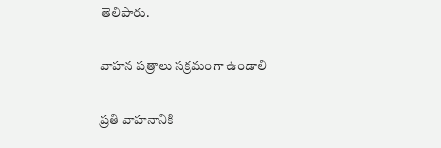తెలిపారు.

వాహన పత్రాలు సక్రమంగా ఉండాలి

ప్రతి వాహనానికి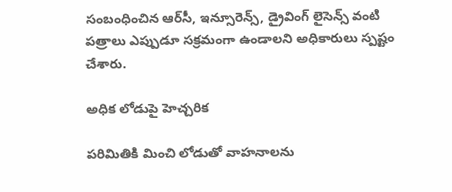సంబంధించిన ఆర్‌సీ, ఇన్సూరెన్స్, డ్రైవింగ్ లైసెన్స్ వంటి పత్రాలు ఎప్పుడూ సక్రమంగా ఉండాలని అధికారులు స్పష్టం చేశారు.

అధిక లోడుపై హెచ్చరిక

పరిమితికి మించి లోడుతో వాహనాలను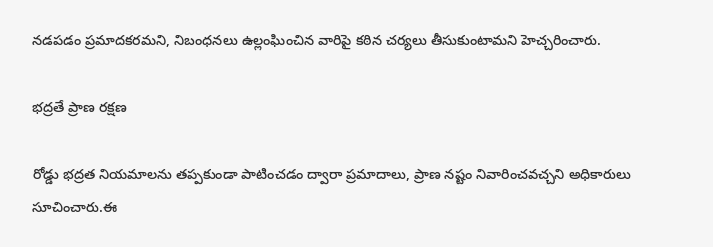నడపడం ప్రమాదకరమని, నిబంధనలు ఉల్లంఘించిన వారిపై కఠిన చర్యలు తీసుకుంటామని హెచ్చరించారు.

భద్రతే ప్రాణ రక్షణ

రోడ్డు భద్రత నియమాలను తప్పకుండా పాటించడం ద్వారా ప్రమాదాలు, ప్రాణ నష్టం నివారించవచ్చని అధికారులు సూచించారు.ఈ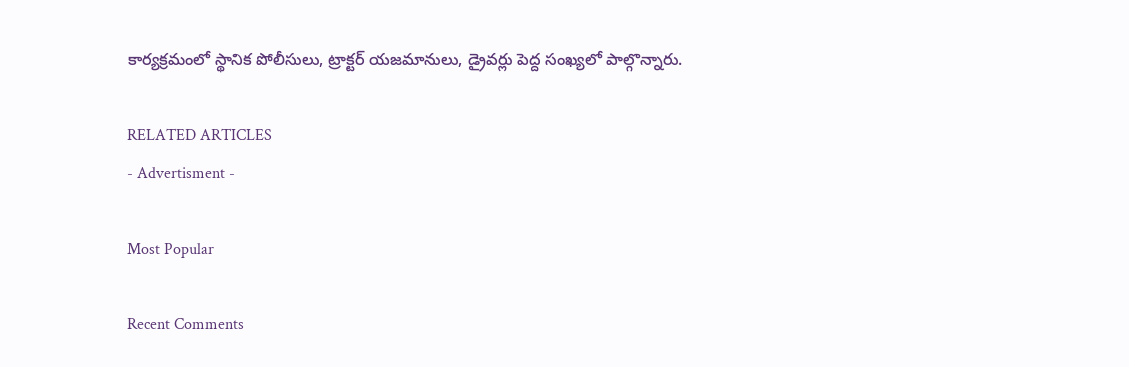కార్యక్రమంలో స్థానిక పోలీసులు, ట్రాక్టర్ యజమానులు, డ్రైవర్లు పెద్ద సంఖ్యలో పాల్గొన్నారు.

RELATED ARTICLES
- Advertisment -

Most Popular

Recent Comments